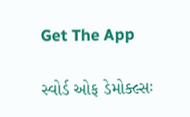Get The App

સ્વોર્ડ ઓફ ડેમોક્લ્સઃ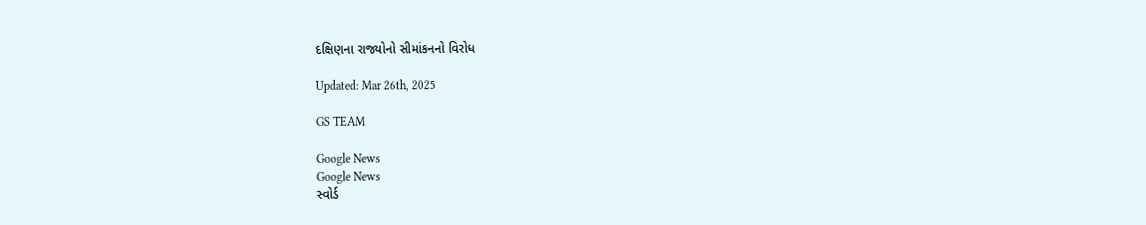દક્ષિણના રાજ્યોનો સીમાંકનનો વિરોધ

Updated: Mar 26th, 2025

GS TEAM

Google News
Google News
સ્વોર્ડ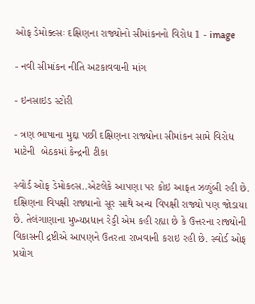ઓફ ડેમોક્લ્સઃ દક્ષિણના રાજ્યોનો સીમાંકનનો વિરોધ 1 - image

- નવી સીમાંકન નીતિ અટકાવવાની માંગ

- ઇનસાઇડ સ્ટોરી

- ત્રણ ભાષાના મુદ્દા પછી દક્ષિણના રાજ્યોના સીમાંકન સામે વિરોધ માટેની  બેઠકમાં કેન્દ્રની ટીકા

સ્વોર્ડ ઓફ ડેમોકલ્સ..એટલેકે આપણા પર કોઇ આફત ઝળુંબી રહી છે. દક્ષિણના વિપક્ષી રાજ્યાનો સૂર સાથે અન્ય વિપક્ષી રાજ્યો પણ જોડાયા છે. તેલંગાણાના મુખ્યપ્રધાન રેડ્ડી એમ કહી રહ્યા છે કે ઉત્તરના રાજ્યોની વિકાસની દ્રષ્ટીએ આપણને ઉતરતા રાખવાની કરાઇ રહી છે. સ્વોર્ડ ઓફ પ્રયોગ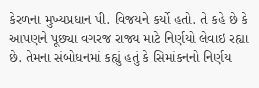કેરળના મુખ્યપ્રધાન પી. વિજયને કર્યો હતો. તે કહે છે કે આપણને પૂછ્યા વગરજ રાજ્ય માટે નિર્ણયો લેવાઇ રહ્યા છે. તેમના સંબોધનમાં કહ્યું હતું કે સિમાંકનનો નિર્ણય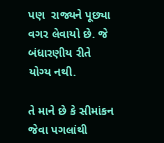પણ  રાજ્યને પૂછ્યા વગર લેવાયો છે. જે બંધારણીય રીતે યોગ્ય નથી.

તે માને છે કે સીમાંકન જેવા પગલાંથી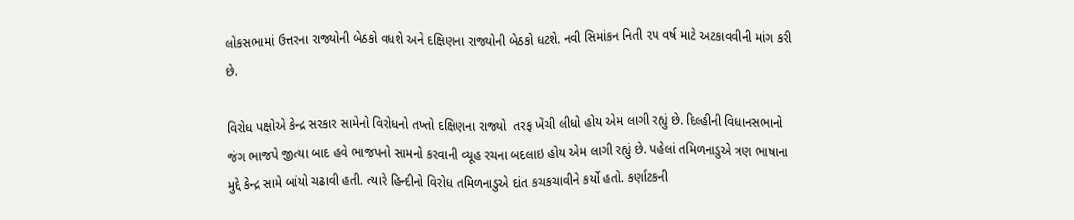લોકસભામાં ઉત્તરના રાજ્યોની બેઠકો વધશે અને દક્ષિણના રાજ્યોની બેઠકો ધટશે. નવી સિમાંકન નિતી ૨૫ વર્ષ માટે અટકાવવીની માંગ કરી છે.

વિરોધ પક્ષોએ કેન્દ્ર સરકાર સામેનો વિરોધનો તખ્તો દક્ષિણના રાજ્યો  તરફ ખેંચી લીધો હોય એમ લાગી રહ્યું છે. દિલ્હીની વિધાનસભાનો જંગ ભાજપે જીત્યા બાદ હવે ભાજપનો સામનો કરવાની વ્યૂહ રચના બદલાઇ હોય એમ લાગી રહ્યું છે. પહેલાં તમિળનાડુએ ત્રણ ભાષાના મુદ્દે કેન્દ્ર સામે બાંયો ચઢાવી હતી. ત્યારે હિન્દીનો વિરોધ તમિળનાડુએ દાંત કચકચાવીને કર્યો હતો. કર્ણાટકની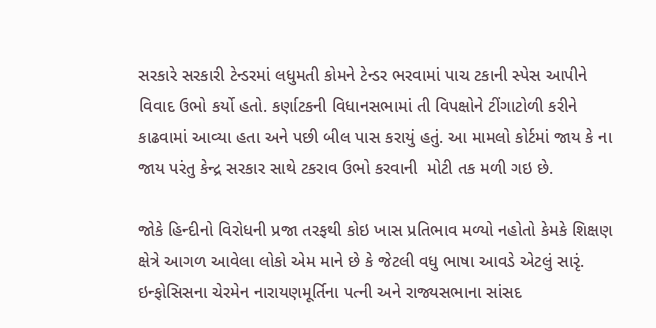સરકારે સરકારી ટેન્ડરમાં લધુમતી કોમને ટેન્ડર ભરવામાં પાચ ટકાની સ્પેસ આપીને વિવાદ ઉભો કર્યો હતો. કર્ણાટકની વિધાનસભામાં તી વિપક્ષોને ટીંગાટોળી કરીને કાઢવામાં આવ્યા હતા અને પછી બીલ પાસ કરાયું હતું. આ મામલો કોર્ટમાં જાય કે ના જાય પરંતુ કેન્દ્ર સરકાર સાથે ટકરાવ ઉભો કરવાની  મોટી તક મળી ગઇ છે.

જોકે હિન્દીનો વિરોધની પ્રજા તરફથી કોઇ ખાસ પ્રતિભાવ મળ્યો નહોતો કેમકે શિક્ષણ ક્ષેત્રે આગળ આવેલા લોકો એમ માને છે કે જેટલી વધુ ભાષા આવડે એટલું સારૃં. ઇન્ફોસિસના ચેરમેન નારાયણમૂર્તિના પત્ની અને રાજ્યસભાના સાંસદ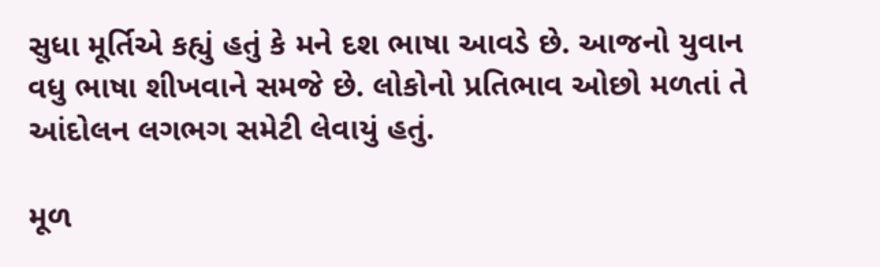સુધા મૂર્તિએ કહ્યું હતું કે મને દશ ભાષા આવડે છે. આજનો યુવાન વધુ ભાષા શીખવાને સમજે છે. લોકોનો પ્રતિભાવ ઓછો મળતાં તે આંદોલન લગભગ સમેટી લેવાયું હતું.

મૂળ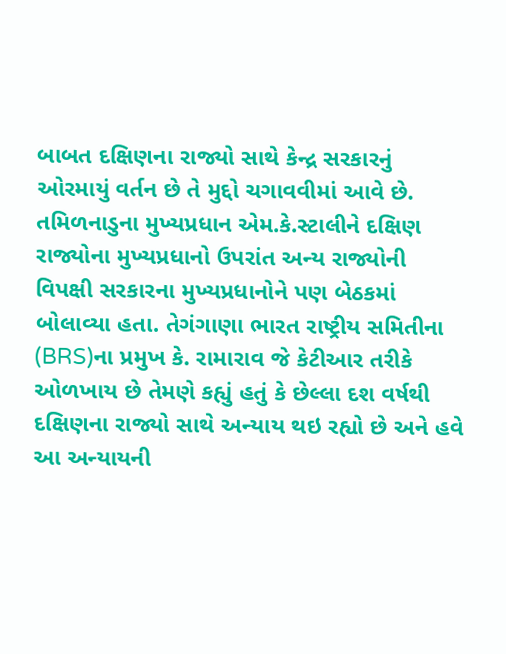બાબત દક્ષિણના રાજ્યો સાથે કેન્દ્ર સરકારનું ઓરમાયું વર્તન છે તે મુદ્દો ચગાવવીમાં આવે છે. તમિળનાડુના મુખ્યપ્રધાન એમ.કે.સ્ટાલીને દક્ષિણ રાજ્યોના મુખ્યપ્રધાનો ઉપરાંત અન્ય રાજ્યોની વિપક્ષી સરકારના મુખ્યપ્રધાનોને પણ બેઠકમાં બોલાવ્યા હતા. તેગંગાણા ભારત રાષ્ટ્રીય સમિતીના (BRS)ના પ્રમુખ કે. રામારાવ જે કેટીઆર તરીકે ઓળખાય છે તેમણે કહ્યું હતું કે છેલ્લા દશ વર્ષથી દક્ષિણના રાજ્યો સાથે અન્યાય થઇ રહ્યો છે અને હવે આ અન્યાયની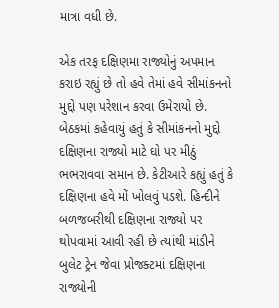માત્રા વધી છે.

એક તરફ દક્ષિણમા રાજ્યોનું અપમાન કરાઇ રહ્યું છે તો હવે તેમાં હવે સીમાંકનનો મુદ્દો પણ પરેશાન કરવા ઉમેરાયો છે. બેઠકમાં કહેવાયું હતું કે સીમાંકનનો મુદ્દો દક્ષિણના રાજ્યો માટે ઘો પર મીઠું ભભરાવવા સમાન છે. કેટીઆરે કહ્યું હતું કે દક્ષિણના હવે મોં ખોલવું પડશે. હિન્દીને બળજબરીથી દક્ષિણના રાજ્યો પર થોપવામાં આવી રહી છે ત્યાંથી માંડીને બુલેટ ટ્રેન જેવા પ્રોજક્ટમાં દક્ષિણના રાજ્યોની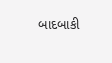બાદબાકી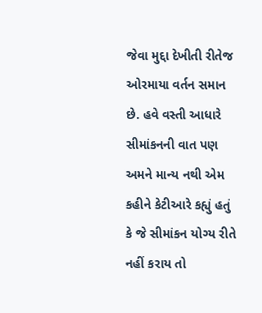જેવા મુદ્દા દેખીતી રીતેજ ઓરમાયા વર્તન સમાન છે. હવે વસ્તી આધારે સીમાંકનની વાત પણ અમને માન્ય નથી એમ કહીને કેટીઆરે કહ્યું હતું કે જે સીમાંકન યોગ્ય રીતે નહીં કરાય તો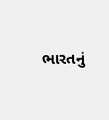ભારતનું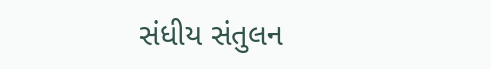સંધીય સંતુલન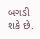બગડી શકે છે.